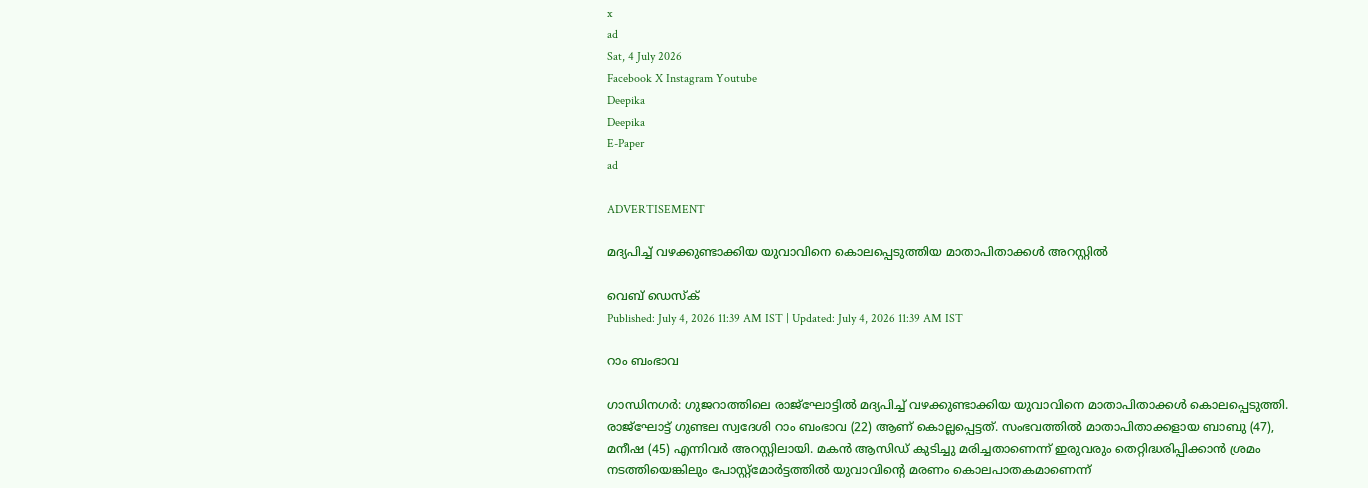x
ad
Sat, 4 July 2026
Facebook X Instagram Youtube
Deepika
Deepika
E-Paper
ad

ADVERTISEMENT

മദ്യപിച്ച് വഴക്കുണ്ടാക്കിയ യുവാവിനെ കൊലപ്പെടുത്തിയ മാതാപിതാക്കൾ അറസ്റ്റിൽ

വെബ് ഡെസ്ക്
Published: July 4, 2026 11:39 AM IST | Updated: July 4, 2026 11:39 AM IST

റാം ബംഭാവ

ഗാന്ധിനഗർ: ഗുജറാത്തിലെ രാജ്ഘോട്ടിൽ മദ്യപിച്ച് വഴക്കുണ്ടാക്കിയ യുവാവിനെ മാതാപിതാക്കൾ കൊലപ്പെടുത്തി. രാജ്ഘോട്ട് ഗുണ്ടല സ്വദേശി റാം ബംഭാവ (22) ആണ് കൊല്ലപ്പെട്ടത്. സംഭവത്തിൽ മാതാപിതാക്കളായ ബാബു (47), മനീഷ (45) എന്നിവർ അറസ്റ്റിലായി. മകൻ ആസിഡ് കുടിച്ചു മരിച്ചതാണെന്ന് ഇരുവരും തെറ്റിദ്ധരിപ്പിക്കാൻ ശ്രമം നടത്തിയെങ്കിലും പോസ്റ്റ്മോർട്ടത്തിൽ യുവാവിന്‍റെ മരണം കൊലപാതകമാണെന്ന്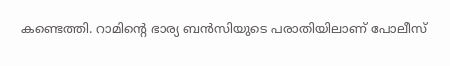കണ്ടെത്തി. റാമിന്‍റെ ഭാര്യ ബൻസിയുടെ പരാതിയിലാണ് പോലീസ്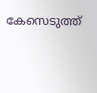കേസെടുത്ത്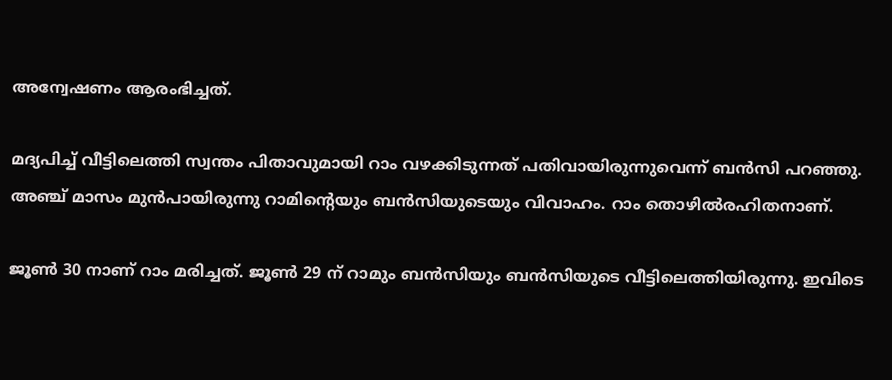അന്വേഷണം ആരംഭിച്ചത്.

മദ്യപിച്ച് വീട്ടിലെത്തി സ്വന്തം പിതാവുമായി റാം വഴക്കിടുന്നത് പതിവായിരുന്നുവെന്ന് ബൻസി പറഞ്ഞു. അഞ്ച് മാസം മുൻപായിരുന്നു റാമിന്‍റെയും ബൻസിയുടെയും വിവാഹം. റാം തൊഴിൽരഹിതനാണ്.

ജൂൺ 30 നാണ് റാം മരിച്ചത്. ജൂൺ 29 ന് റാമും ബൻസിയും ബൻസിയുടെ വീട്ടിലെത്തിയിരുന്നു. ഇവിടെ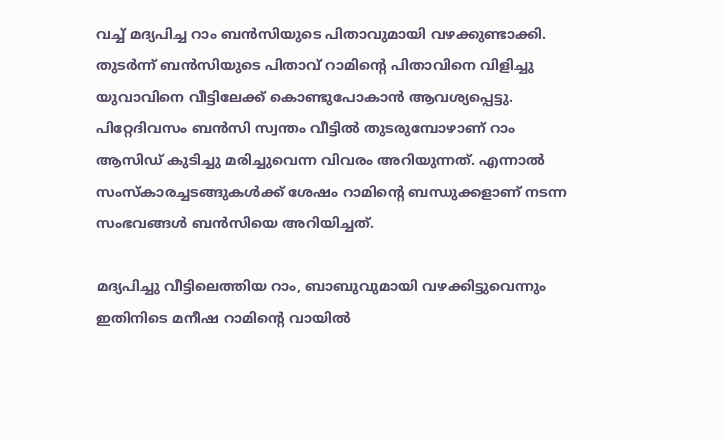വച്ച് മദ്യപിച്ച റാം ബൻസിയുടെ പിതാവുമായി വഴക്കുണ്ടാക്കി. തുടർന്ന് ബൻസിയുടെ പിതാവ് റാമിന്‍റെ പിതാവിനെ വിളിച്ചു യുവാവിനെ വീട്ടിലേക്ക് കൊണ്ടുപോകാൻ ആവശ്യപ്പെട്ടു. പിറ്റേദിവസം ബൻസി സ്വന്തം വീട്ടിൽ തുടരുമ്പോഴാണ് റാം ആസിഡ് കുടിച്ചു മരിച്ചുവെന്ന വിവരം അറിയുന്നത്. എന്നാൽ സംസ്കാരച്ചടങ്ങുകൾക്ക് ശേഷം റാമിന്‍റെ ബന്ധുക്കളാണ് നടന്ന സംഭവങ്ങൾ ബൻസിയെ അറിയിച്ചത്.

മദ്യപിച്ചു വീട്ടിലെത്തിയ റാം, ബാബുവുമായി വഴക്കിട്ടുവെന്നും ഇതിനിടെ മനീഷ റാമിന്‍റെ വായിൽ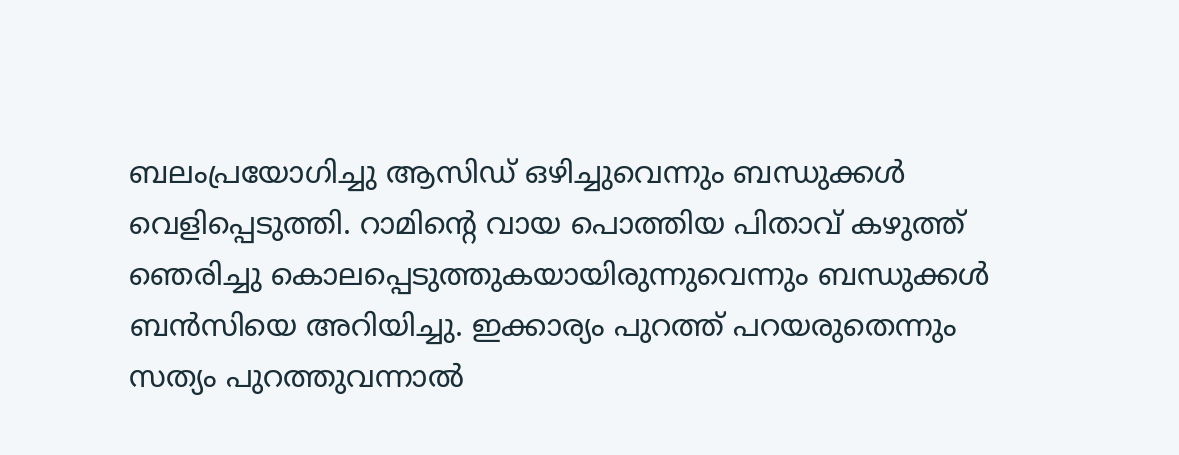ബലംപ്രയോഗിച്ചു ആസിഡ് ഒഴിച്ചുവെന്നും ബന്ധുക്കൾ വെളിപ്പെടുത്തി. റാമിന്‍റെ വായ പൊത്തിയ പിതാവ് കഴുത്ത് ഞെരിച്ചു കൊലപ്പെടുത്തുകയായിരുന്നുവെന്നും ബന്ധുക്കൾ ബൻസിയെ അറിയിച്ചു. ഇക്കാര്യം പുറത്ത് പറയരുതെന്നും സത്യം പുറത്തുവന്നാൽ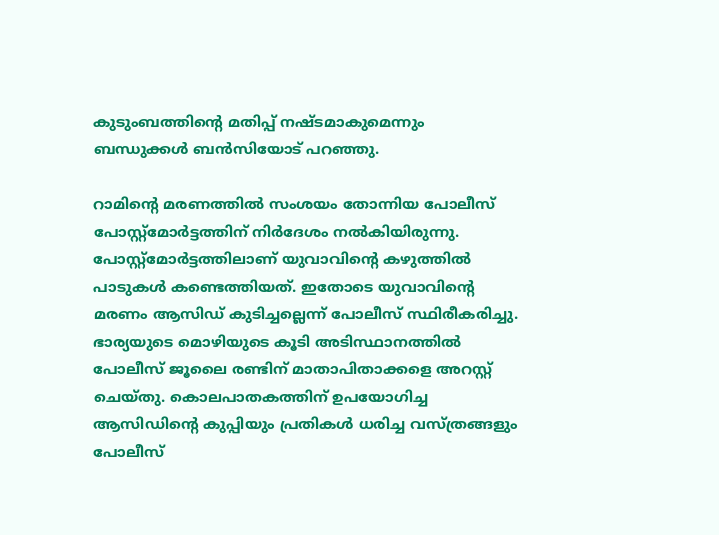കുടുംബത്തിന്‍റെ മതിപ്പ് നഷ്ടമാകുമെന്നും ബന്ധുക്കൾ ബൻസിയോട് പറഞ്ഞു.

റാമിന്‍റെ മരണത്തിൽ സംശയം തോന്നിയ പോലീസ് പോസ്റ്റ്മോർട്ടത്തിന് നിർദേശം നൽകിയിരുന്നു. പോസ്റ്റ്മോർട്ടത്തിലാണ് യുവാവിന്‍റെ കഴുത്തിൽ പാടുകൾ കണ്ടെത്തിയത്. ഇതോടെ യുവാവിന്‍റെ മരണം ആസിഡ് കുടിച്ചല്ലെന്ന് പോലീസ് സ്ഥിരീകരിച്ചു. ഭാര്യയുടെ മൊഴിയുടെ കൂടി അടിസ്ഥാനത്തിൽ പോലീസ് ജൂലൈ രണ്ടിന് മാതാപിതാക്കളെ അറസ്റ്റ് ചെയ്തു. കൊലപാതകത്തിന് ഉപയോഗിച്ച ആസിഡിന്‍റെ കുപ്പിയും പ്രതികൾ ധരിച്ച വസ്ത്രങ്ങളും പോലീസ്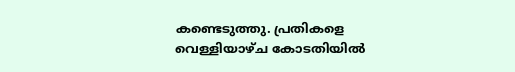കണ്ടെടുത്തു. പ്രതികളെ വെള്ളിയാഴ്ച കോടതിയിൽ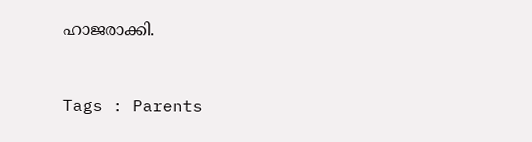ഹാജരാക്കി.



Tags : Parents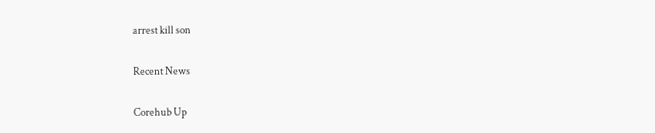arrest kill son

Recent News

Corehub Up